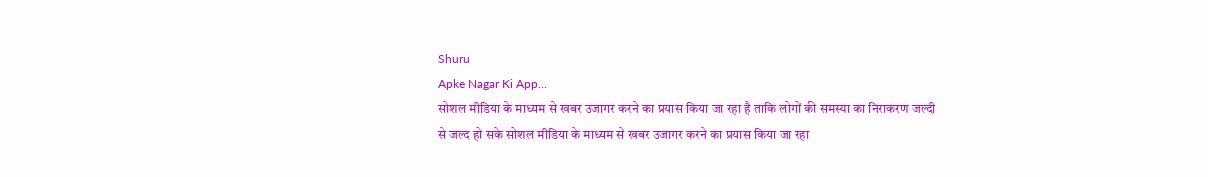Shuru
Apke Nagar Ki App…
सोशल मीडिया के माध्यम से खबर उजागर करने का प्रयास किया जा रहा है ताकि लोगों की समस्या का निराकरण जल्दी से जल्द हो सके सोशल मीडिया के माध्यम से खबर उजागर करने का प्रयास किया जा रहा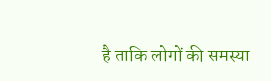है ताकि लोगों की समस्या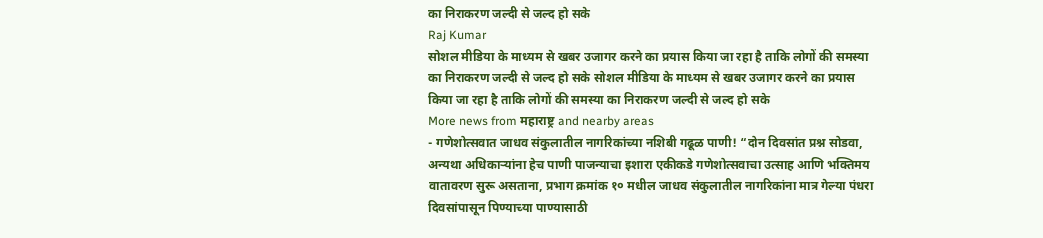का निराकरण जल्दी से जल्द हो सके
Raj Kumar
सोशल मीडिया के माध्यम से खबर उजागर करने का प्रयास किया जा रहा है ताकि लोगों की समस्या का निराकरण जल्दी से जल्द हो सके सोशल मीडिया के माध्यम से खबर उजागर करने का प्रयास किया जा रहा है ताकि लोगों की समस्या का निराकरण जल्दी से जल्द हो सके
More news from महाराष्ट्र and nearby areas
- गणेशोत्सवात जाधव संकुलातील नागरिकांच्या नशिबी गढूळ पाणी! “दोन दिवसांत प्रश्न सोडवा, अन्यथा अधिकाऱ्यांना हेच पाणी पाजन्याचा इशारा एकीकडे गणेशोत्सवाचा उत्साह आणि भक्तिमय वातावरण सुरू असताना, प्रभाग क्रमांक १० मधील जाधव संकुलातील नागरिकांना मात्र गेल्या पंधरा दिवसांपासून पिण्याच्या पाण्यासाठी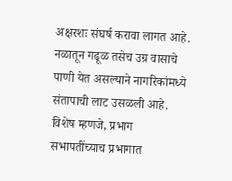अक्षरशः संघर्ष करावा लागत आहे. नळातून गढूळ तसेच उग्र वासाचे पाणी येत असल्याने नागरिकांमध्ये संतापाची लाट उसळली आहे. विशेष म्हणजे, प्रभाग सभापतींच्याच प्रभागात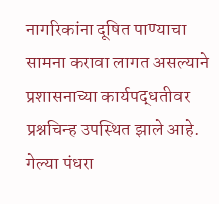नागरिकांना दूषित पाण्याचा सामना करावा लागत असल्याने प्रशासनाच्या कार्यपद्धतीवर प्रश्नचिन्ह उपस्थित झाले आहे. गेल्या पंधरा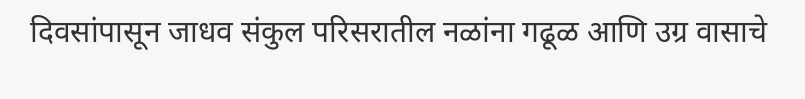दिवसांपासून जाधव संकुल परिसरातील नळांना गढूळ आणि उग्र वासाचे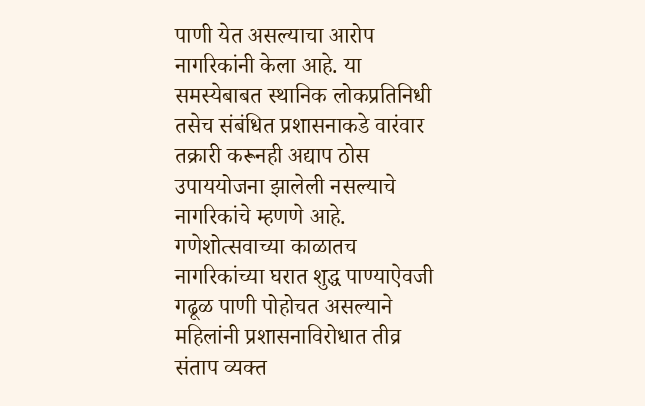पाणी येत असल्याचा आरोप नागरिकांनी केला आहे. या समस्येबाबत स्थानिक लोकप्रतिनिधी तसेच संबंधित प्रशासनाकडे वारंवार तक्रारी करूनही अद्याप ठोस उपाययोजना झालेली नसल्याचे नागरिकांचे म्हणणे आहे. गणेशोत्सवाच्या काळातच नागरिकांच्या घरात शुद्ध पाण्याऐवजी गढूळ पाणी पोहोचत असल्याने महिलांनी प्रशासनाविरोधात तीव्र संताप व्यक्त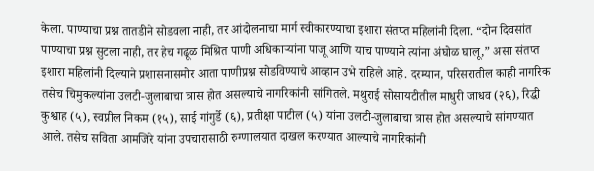केला. पाण्याचा प्रश्न तातडीने सोडवला नाही, तर आंदोलनाचा मार्ग स्वीकारण्याचा इशारा संतप्त महिलांनी दिला. “दोन दिवसांत पाण्याचा प्रश्न सुटला नाही, तर हेच गढूळ मिश्रित पाणी अधिकाऱ्यांना पाजू आणि याच पाण्याने त्यांना अंघोळ घालू,” असा संतप्त इशारा महिलांनी दिल्याने प्रशासनासमोर आता पाणीप्रश्न सोडविण्याचे आव्हान उभे राहिले आहे. दरम्यान, परिसरातील काही नागरिक तसेच चिमुकल्यांना उलटी-जुलाबाचा त्रास होत असल्याचे नागरिकांनी सांगितले. मथुराई सोसायटीतील माधुरी जाधव (२६), रिद्धी कुश्वाह (५), स्वप्नील निकम (१५), साई गांगुर्डे (६), प्रतीक्षा पाटील (५) यांना उलटी-जुलाबाचा त्रास होत असल्याचे सांगण्यात आले. तसेच सविता आमजिरे यांना उपचारासाठी रुग्णालयात दाखल करण्यात आल्याचे नागरिकांनी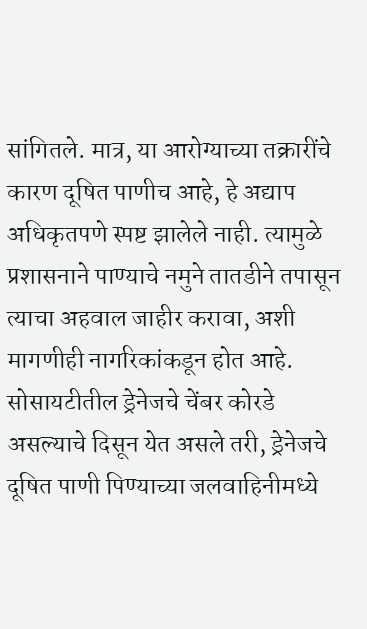सांगितले. मात्र, या आरोग्याच्या तक्रारींचे कारण दूषित पाणीच आहे, हे अद्याप अधिकृतपणे स्पष्ट झालेले नाही. त्यामुळे प्रशासनाने पाण्याचे नमुने तातडीने तपासून त्याचा अहवाल जाहीर करावा, अशी मागणीही नागरिकांकडून होत आहे. सोसायटीतील ड्रेनेजचे चेंबर कोरडे असल्याचे दिसून येत असले तरी, ड्रेनेजचे दूषित पाणी पिण्याच्या जलवाहिनीमध्ये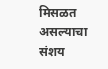मिसळत असल्याचा संशय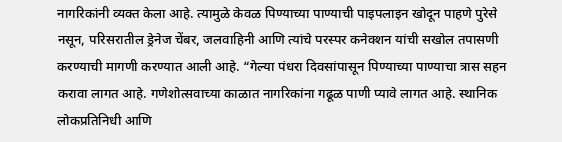नागरिकांनी व्यक्त केला आहे. त्यामुळे केवळ पिण्याच्या पाण्याची पाइपलाइन खोदून पाहणे पुरेसे नसून, परिसरातील ड्रेनेज चेंबर, जलवाहिनी आणि त्यांचे परस्पर कनेक्शन यांची सखोल तपासणी करण्याची मागणी करण्यात आली आहे. “गेल्या पंधरा दिवसांपासून पिण्याच्या पाण्याचा त्रास सहन करावा लागत आहे. गणेशोत्सवाच्या काळात नागरिकांना गढूळ पाणी प्यावे लागत आहे. स्थानिक लोकप्रतिनिधी आणि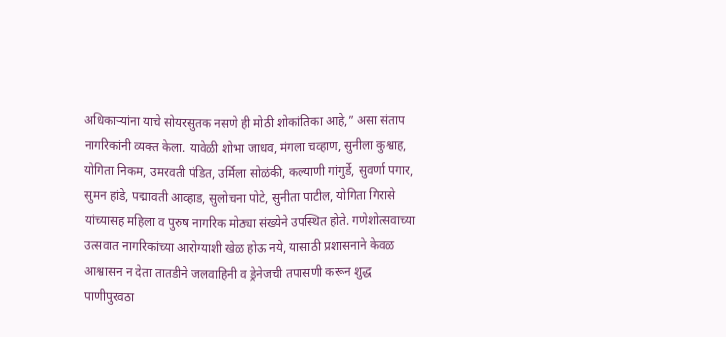अधिकाऱ्यांना याचे सोयरसुतक नसणे ही मोठी शोकांतिका आहे,” असा संताप नागरिकांनी व्यक्त केला. यावेळी शोभा जाधव, मंगला चव्हाण, सुनीला कुश्वाह, योगिता निकम, उमरवती पंडित, उर्मिला सोळंकी, कल्याणी गांगुर्डे, सुवर्णा पगार, सुमन हांडे, पद्मावती आव्हाड, सुलोचना पोटे, सुनीता पाटील, योगिता गिरासे यांच्यासह महिला व पुरुष नागरिक मोठ्या संख्येने उपस्थित होते. गणेशोत्सवाच्या उत्सवात नागरिकांच्या आरोग्याशी खेळ होऊ नये, यासाठी प्रशासनाने केवळ आश्वासन न देता तातडीने जलवाहिनी व ड्रेनेजची तपासणी करून शुद्ध पाणीपुरवठा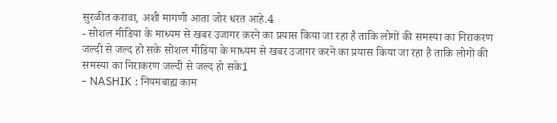सुरळीत करावा, अशी मागणी आता जोर धरत आहे.4
- सोशल मीडिया के माध्यम से खबर उजागर करने का प्रयास किया जा रहा है ताकि लोगों की समस्या का निराकरण जल्दी से जल्द हो सके सोशल मीडिया के माध्यम से खबर उजागर करने का प्रयास किया जा रहा है ताकि लोगों की समस्या का निराकरण जल्दी से जल्द हो सके1
- NASHIK : नियमबाह्य काम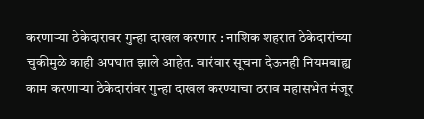करणाऱ्या ठेकेदारावर गुन्हा दाखल करणार : नाशिक शहरात ठेकेदारांच्या चुकीमुळे काही अपघात झाले आहेत. वारंवार सूचना देऊनही नियमबाह्य काम करणाऱ्या ठेकेदारांवर गुन्हा दाखल करण्याचा ठराव महासभेत मंजूर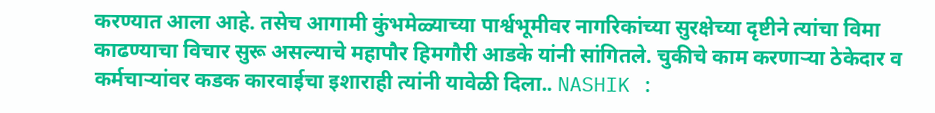करण्यात आला आहे. तसेच आगामी कुंभमेळ्याच्या पार्श्वभूमीवर नागरिकांच्या सुरक्षेच्या दृष्टीने त्यांचा विमा काढण्याचा विचार सुरू असल्याचे महापौर हिमगौरी आडके यांनी सांगितले. चुकीचे काम करणाऱ्या ठेकेदार व कर्मचाऱ्यांवर कडक कारवाईचा इशाराही त्यांनी यावेळी दिला.. NASHIK :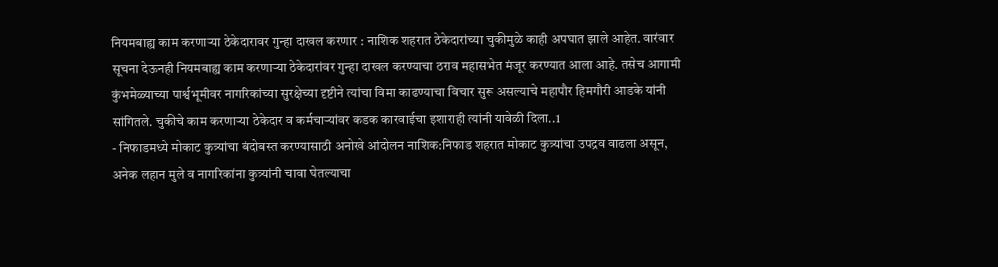नियमबाह्य काम करणाऱ्या ठेकेदारावर गुन्हा दाखल करणार : नाशिक शहरात ठेकेदारांच्या चुकीमुळे काही अपघात झाले आहेत. वारंवार सूचना देऊनही नियमबाह्य काम करणाऱ्या ठेकेदारांवर गुन्हा दाखल करण्याचा ठराव महासभेत मंजूर करण्यात आला आहे. तसेच आगामी कुंभमेळ्याच्या पार्श्वभूमीवर नागरिकांच्या सुरक्षेच्या दृष्टीने त्यांचा विमा काढण्याचा विचार सुरू असल्याचे महापौर हिमगौरी आडके यांनी सांगितले. चुकीचे काम करणाऱ्या ठेकेदार व कर्मचाऱ्यांवर कडक कारवाईचा इशाराही त्यांनी यावेळी दिला..1
- निफाडमध्ये मोकाट कुत्र्यांचा बंदोबस्त करण्यासाठी अनोखे आंदोलन नाशिक:निफाड शहरात मोकाट कुत्र्यांचा उपद्रव वाढला असून, अनेक लहान मुले व नागरिकांना कुत्र्यांनी चावा घेतल्याचा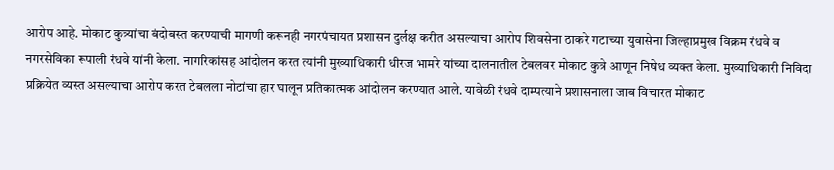आरोप आहे. मोकाट कुत्र्यांचा बंदोबस्त करण्याची मागणी करूनही नगरपंचायत प्रशासन दुर्लक्ष करीत असल्याचा आरोप शिवसेना ठाकरे गटाच्या युवासेना जिल्हाप्रमुख विक्रम रंधवे व नगरसेविका रूपाली रंधवे यांनी केला. नागरिकांसह आंदोलन करत त्यांनी मुख्याधिकारी धीरज भामरे यांच्या दालनातील टेबलवर मोकाट कुत्रे आणून निषेध व्यक्त केला. मुख्याधिकारी निविदा प्रक्रियेत व्यस्त असल्याचा आरोप करत टेबलला नोटांचा हार घालून प्रतिकात्मक आंदोलन करण्यात आले. यावेळी रंधवे दाम्पत्याने प्रशासनाला जाब विचारत मोकाट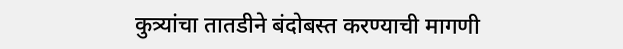कुत्र्यांचा तातडीने बंदोबस्त करण्याची मागणी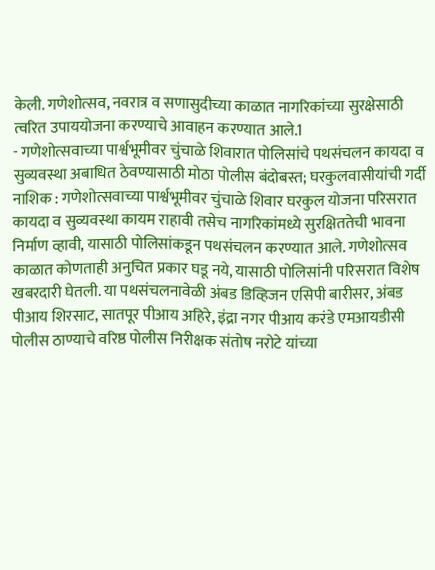केली. गणेशोत्सव, नवरात्र व सणासुदीच्या काळात नागरिकांच्या सुरक्षेसाठी त्वरित उपाययोजना करण्याचे आवाहन करण्यात आले.1
- गणेशोत्सवाच्या पार्श्वभूमीवर चुंचाळे शिवारात पोलिसांचे पथसंचलन कायदा व सुव्यवस्था अबाधित ठेवण्यासाठी मोठा पोलीस बंदोबस्त; घरकुलवासीयांची गर्दी नाशिक : गणेशोत्सवाच्या पार्श्वभूमीवर चुंचाळे शिवार घरकुल योजना परिसरात कायदा व सुव्यवस्था कायम राहावी तसेच नागरिकांमध्ये सुरक्षिततेची भावना निर्माण व्हावी, यासाठी पोलिसांकडून पथसंचलन करण्यात आले. गणेशोत्सव काळात कोणताही अनुचित प्रकार घडू नये, यासाठी पोलिसांनी परिसरात विशेष खबरदारी घेतली. या पथसंचलनावेळी अंबड डिव्हिजन एसिपी बारीसर, अंबड पीआय शिरसाट, सातपूर पीआय अहिरे, इंद्रा नगर पीआय करंडे एमआयडीसी पोलीस ठाण्याचे वरिष्ठ पोलीस निरीक्षक संतोष नरोटे यांच्या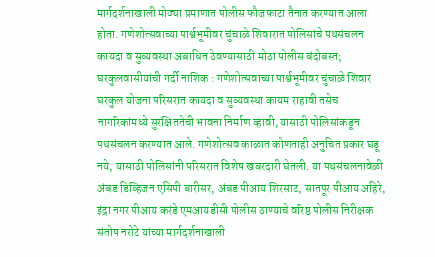मार्गदर्शनाखाली मोठ्या प्रमाणात पोलीस फौजफाटा तैनात करण्यात आला होता. गणेशोत्सवाच्या पार्श्वभूमीवर चुंचाळे शिवारात पोलिसांचे पथसंचलन कायदा व सुव्यवस्था अबाधित ठेवण्यासाठी मोठा पोलीस बंदोबस्त; घरकुलवासीयांची गर्दी नाशिक : गणेशोत्सवाच्या पार्श्वभूमीवर चुंचाळे शिवार घरकुल योजना परिसरात कायदा व सुव्यवस्था कायम राहावी तसेच नागरिकांमध्ये सुरक्षिततेची भावना निर्माण व्हावी, यासाठी पोलिसांकडून पथसंचलन करण्यात आले. गणेशोत्सव काळात कोणताही अनुचित प्रकार घडू नये, यासाठी पोलिसांनी परिसरात विशेष खबरदारी घेतली. या पथसंचलनावेळी अंबड डिव्हिजन एसिपी बारीसर, अंबड पीआय शिरसाट, सातपूर पीआय अहिरे, इंद्रा नगर पीआय करंडे एमआयडीसी पोलीस ठाण्याचे वरिष्ठ पोलीस निरीक्षक संतोष नरोटे यांच्या मार्गदर्शनाखाली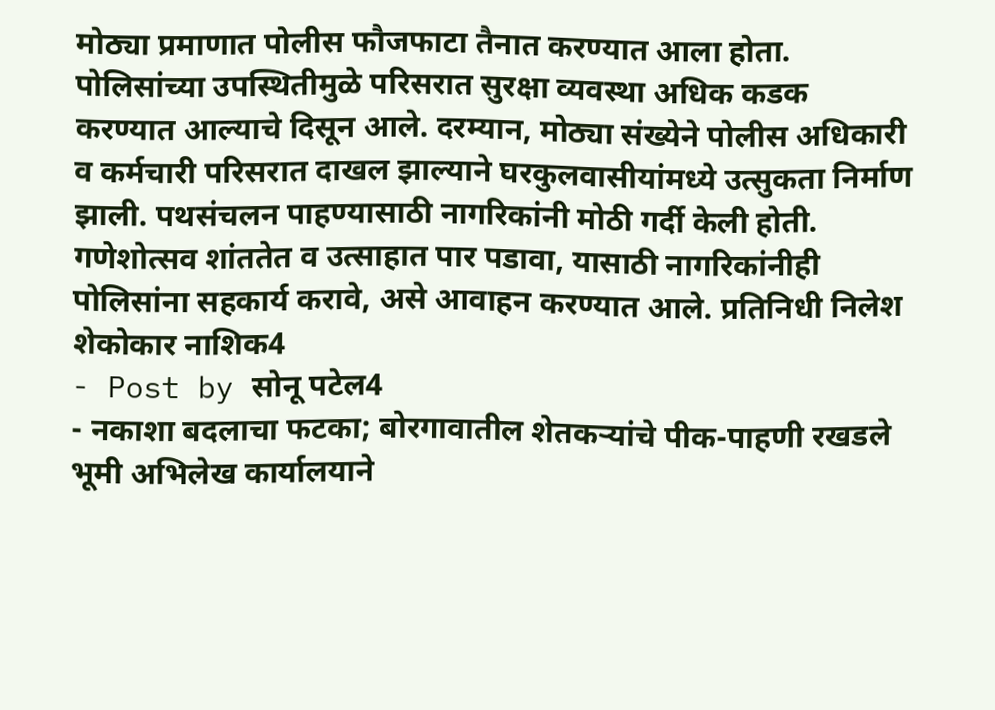मोठ्या प्रमाणात पोलीस फौजफाटा तैनात करण्यात आला होता. पोलिसांच्या उपस्थितीमुळे परिसरात सुरक्षा व्यवस्था अधिक कडक करण्यात आल्याचे दिसून आले. दरम्यान, मोठ्या संख्येने पोलीस अधिकारी व कर्मचारी परिसरात दाखल झाल्याने घरकुलवासीयांमध्ये उत्सुकता निर्माण झाली. पथसंचलन पाहण्यासाठी नागरिकांनी मोठी गर्दी केली होती. गणेशोत्सव शांततेत व उत्साहात पार पडावा, यासाठी नागरिकांनीही पोलिसांना सहकार्य करावे, असे आवाहन करण्यात आले. प्रतिनिधी निलेश शेकोकार नाशिक4
- Post by सोनू पटेल4
- नकाशा बदलाचा फटका; बोरगावातील शेतकऱ्यांचे पीक-पाहणी रखडले भूमी अभिलेख कार्यालयाने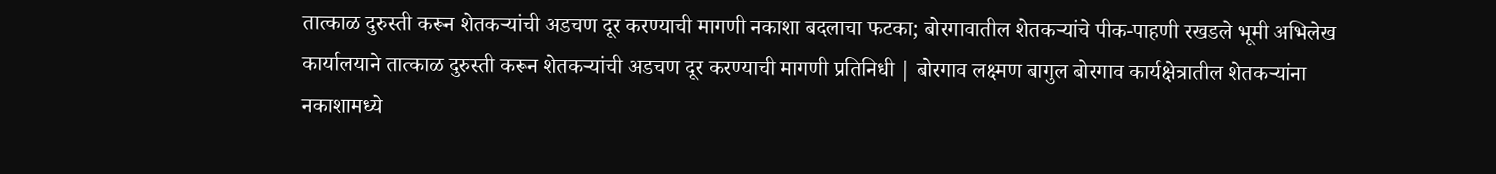तात्काळ दुरुस्ती करून शेतकऱ्यांची अडचण दूर करण्याची मागणी नकाशा बदलाचा फटका; बोरगावातील शेतकऱ्यांचे पीक-पाहणी रखडले भूमी अभिलेख कार्यालयाने तात्काळ दुरुस्ती करून शेतकऱ्यांची अडचण दूर करण्याची मागणी प्रतिनिधी | बोरगाव लक्ष्मण बागुल बोरगाव कार्यक्षेत्रातील शेतकऱ्यांना नकाशामध्ये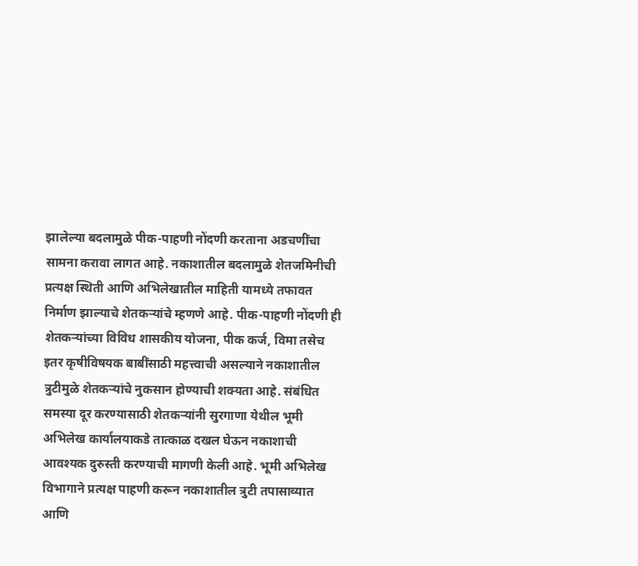झालेल्या बदलामुळे पीक-पाहणी नोंदणी करताना अडचणींचा सामना करावा लागत आहे. नकाशातील बदलामुळे शेतजमिनीची प्रत्यक्ष स्थिती आणि अभिलेखातील माहिती यामध्ये तफावत निर्माण झाल्याचे शेतकऱ्यांचे म्हणणे आहे. पीक-पाहणी नोंदणी ही शेतकऱ्यांच्या विविध शासकीय योजना, पीक कर्ज, विमा तसेच इतर कृषीविषयक बाबींसाठी महत्त्वाची असल्याने नकाशातील त्रुटीमुळे शेतकऱ्यांचे नुकसान होण्याची शक्यता आहे. संबंधित समस्या दूर करण्यासाठी शेतकऱ्यांनी सुरगाणा येथील भूमी अभिलेख कार्यालयाकडे तात्काळ दखल घेऊन नकाशाची आवश्यक दुरुस्ती करण्याची मागणी केली आहे. भूमी अभिलेख विभागाने प्रत्यक्ष पाहणी करून नकाशातील त्रुटी तपासाव्यात आणि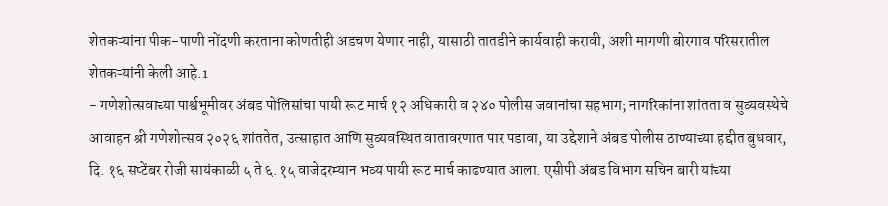शेतकऱ्यांना पीक-पाणी नोंदणी करताना कोणतीही अडचण येणार नाही, यासाठी तातडीने कार्यवाही करावी, अशी मागणी बोरगाव परिसरातील शेतकऱ्यांनी केली आहे.1
- गणेशोत्सवाच्या पार्श्वभूमीवर अंबड पोलिसांचा पायी रूट मार्च १२ अधिकारी व २४० पोलीस जवानांचा सहभाग; नागरिकांना शांतता व सुव्यवस्थेचे आवाहन श्री गणेशोत्सव २०२६ शांततेत, उत्साहात आणि सुव्यवस्थित वातावरणात पार पडावा, या उद्देशाने अंबड पोलीस ठाण्याच्या हद्दीत बुधवार, दि. १६ सप्टेंबर रोजी सायंकाळी ५ ते ६.१५ वाजेदरम्यान भव्य पायी रूट मार्च काढण्यात आला. एसीपी अंबड विभाग सचिन बारी यांच्या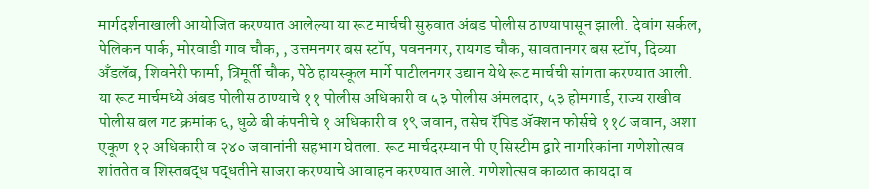मार्गदर्शनाखाली आयोजित करण्यात आलेल्या या रूट मार्चची सुरुवात अंबड पोलीस ठाण्यापासून झाली. देवांग सर्कल, पेलिकन पार्क, मोरवाडी गाव चौक, , उत्तमनगर बस स्टॉप, पवननगर, रायगड चौक, सावतानगर बस स्टॉप, दिव्या अँडलॅब, शिवनेरी फार्मा, त्रिमूर्ती चौक, पेठे हायस्कूल मार्गे पाटीलनगर उद्यान येथे रूट मार्चची सांगता करण्यात आली. या रूट मार्चमध्ये अंबड पोलीस ठाण्याचे ११ पोलीस अधिकारी व ५३ पोलीस अंमलदार, ५३ होमगार्ड, राज्य राखीव पोलीस बल गट क्रमांक ६, धुळे बी कंपनीचे १ अधिकारी व १९ जवान, तसेच रॅपिड ॲक्शन फोर्सचे ११८ जवान, अशा एकूण १२ अधिकारी व २४० जवानांनी सहभाग घेतला. रूट मार्चदरम्यान पी ए सिस्टीम द्वारे नागरिकांना गणेशोत्सव शांततेत व शिस्तबद्ध पद्धतीने साजरा करण्याचे आवाहन करण्यात आले. गणेशोत्सव काळात कायदा व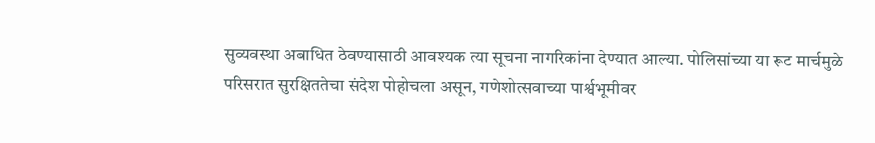सुव्यवस्था अबाधित ठेवण्यासाठी आवश्यक त्या सूचना नागरिकांना देण्यात आल्या. पोलिसांच्या या रूट मार्चमुळे परिसरात सुरक्षिततेचा संदेश पोहोचला असून, गणेशोत्सवाच्या पार्श्वभूमीवर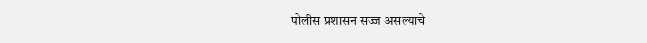पोलीस प्रशासन सज्ज असल्याचे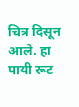चित्र दिसून आले. हा पायी रूट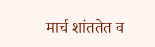मार्च शांततेत व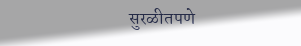सुरळीतपणे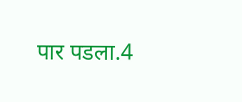पार पडला.4